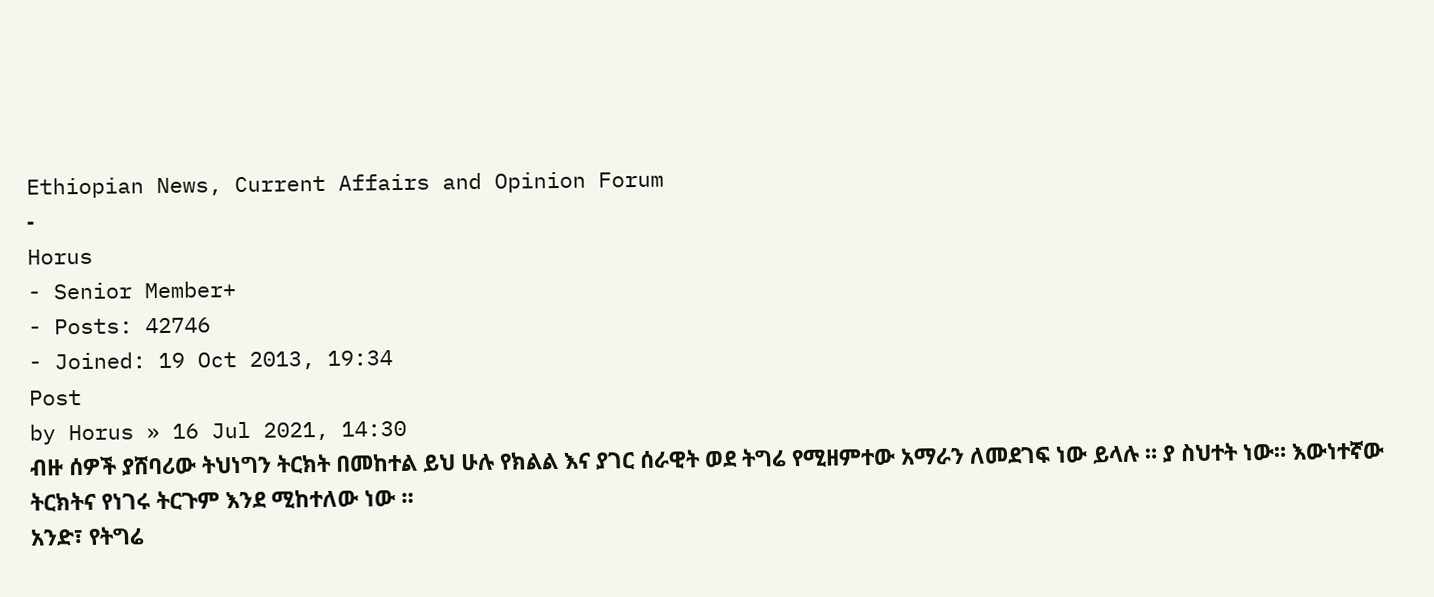Ethiopian News, Current Affairs and Opinion Forum
-
Horus
- Senior Member+
- Posts: 42746
- Joined: 19 Oct 2013, 19:34
Post
by Horus » 16 Jul 2021, 14:30
ብዙ ሰዎች ያሸባሪው ትህነግን ትርክት በመከተል ይህ ሁሉ የክልል እና ያገር ሰራዊት ወደ ትግሬ የሚዘምተው አማራን ለመደገፍ ነው ይላሉ ። ያ ስህተት ነው። እውነተኛው ትርክትና የነገሩ ትርጉም እንደ ሚከተለው ነው ።
አንድ፣ የትግሬ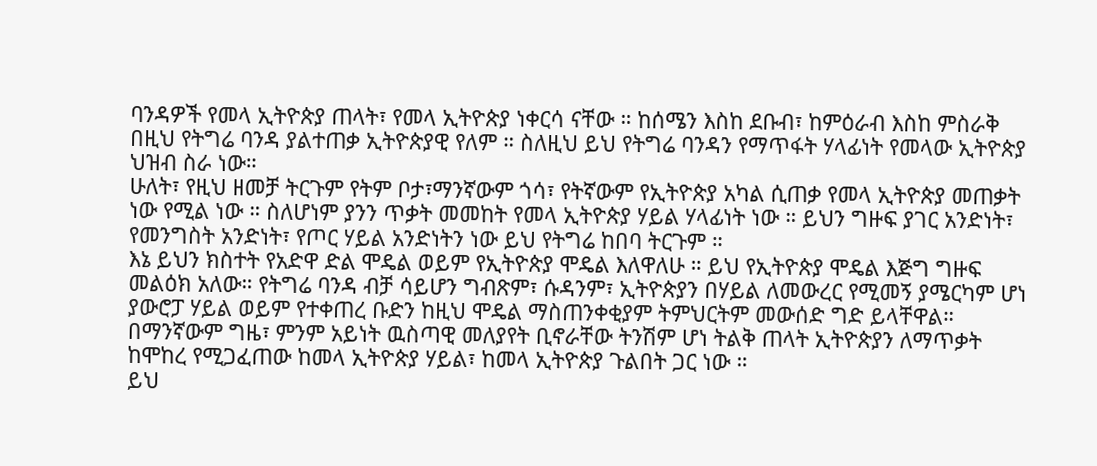ባንዳዎች የመላ ኢትዮጵያ ጠላት፣ የመላ ኢትዮጵያ ነቀርሳ ናቸው ። ከሰሜን እስከ ደቡብ፣ ከምዕራብ እስከ ምስራቅ በዚህ የትግሬ ባንዳ ያልተጠቃ ኢትዮጵያዊ የለም ። ስለዚህ ይህ የትግሬ ባንዳን የማጥፋት ሃላፊነት የመላው ኢትዮጵያ ህዝብ ስራ ነው።
ሁለት፣ የዚህ ዘመቻ ትርጉም የትም ቦታ፣ማንኛውም ጎሳ፣ የትኛውም የኢትዮጵያ አካል ሲጠቃ የመላ ኢትዮጵያ መጠቃት ነው የሚል ነው ። ስለሆነም ያንን ጥቃት መመከት የመላ ኢትዮጵያ ሃይል ሃላፊነት ነው ። ይህን ግዙፍ ያገር አንድነት፣ የመንግስት አንድነት፣ የጦር ሃይል አንድነትን ነው ይህ የትግሬ ከበባ ትርጉም ።
እኔ ይህን ክስተት የአድዋ ድል ሞዴል ወይም የኢትዮጵያ ሞዴል እለዋለሁ ። ይህ የኢትዮጵያ ሞዴል እጅግ ግዙፍ መልዕክ አለው። የትግሬ ባንዳ ብቻ ሳይሆን ግብጽም፣ ሱዳንም፣ ኢትዮጵያን በሃይል ለመውረር የሚመኝ ያሜርካም ሆነ ያውሮፓ ሃይል ወይም የተቀጠረ ቡድን ከዚህ ሞዴል ማስጠንቀቂያም ትምህርትም መውሰድ ግድ ይላቸዋል።
በማንኛውም ግዜ፣ ምንም አይነት ዉስጣዊ መለያየት ቢኖራቸው ትንሽም ሆነ ትልቅ ጠላት ኢትዮጵያን ለማጥቃት ከሞከረ የሚጋፈጠው ከመላ ኢትዮጵያ ሃይል፣ ከመላ ኢትዮጵያ ጉልበት ጋር ነው ።
ይህ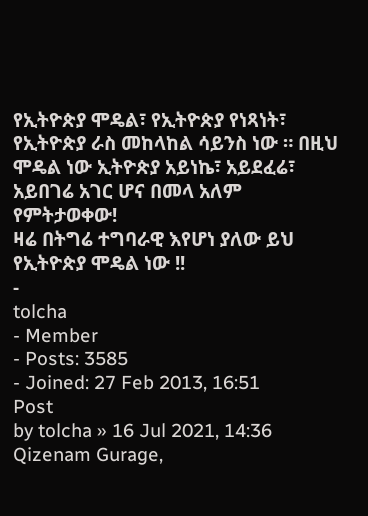የኢትዮጵያ ሞዴል፣ የኢትዮጵያ የነጻነት፣ የኢትዮጵያ ራስ መከላከል ሳይንስ ነው ። በዚህ ሞዴል ነው ኢትዮጵያ አይነኬ፣ አይደፈሬ፣ አይበገሬ አገር ሆና በመላ አለም የምትታወቀው!
ዛሬ በትግሬ ተግባራዊ እየሆነ ያለው ይህ የኢትዮጵያ ሞዴል ነው !!
-
tolcha
- Member
- Posts: 3585
- Joined: 27 Feb 2013, 16:51
Post
by tolcha » 16 Jul 2021, 14:36
Qizenam Gurage,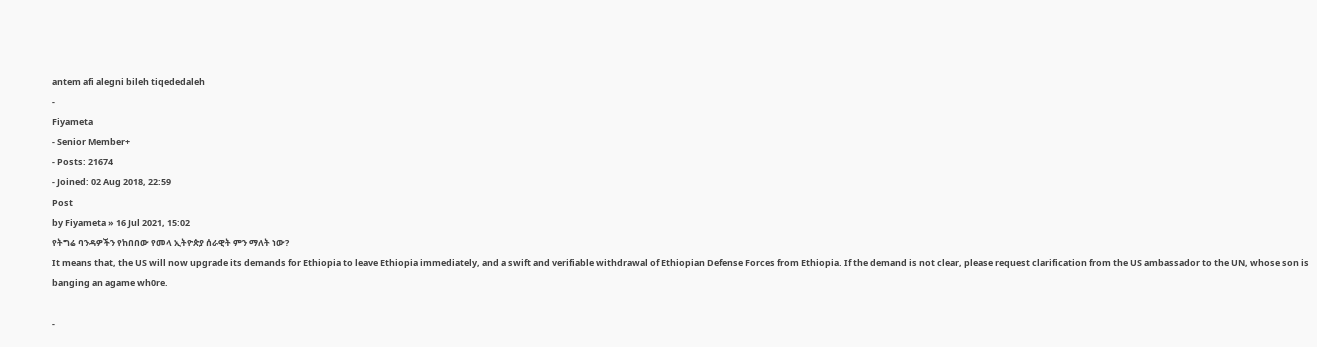antem afi alegni bileh tiqededaleh
-
Fiyameta
- Senior Member+
- Posts: 21674
- Joined: 02 Aug 2018, 22:59
Post
by Fiyameta » 16 Jul 2021, 15:02
የትግሬ ባንዳዎችን የከበበው የመላ ኢትዮጵያ ሰራዊት ምን ማለት ነው?
It means that, the US will now upgrade its demands for Ethiopia to leave Ethiopia immediately, and a swift and verifiable withdrawal of Ethiopian Defense Forces from Ethiopia. If the demand is not clear, please request clarification from the US ambassador to the UN, whose son is banging an agame wh0re.

-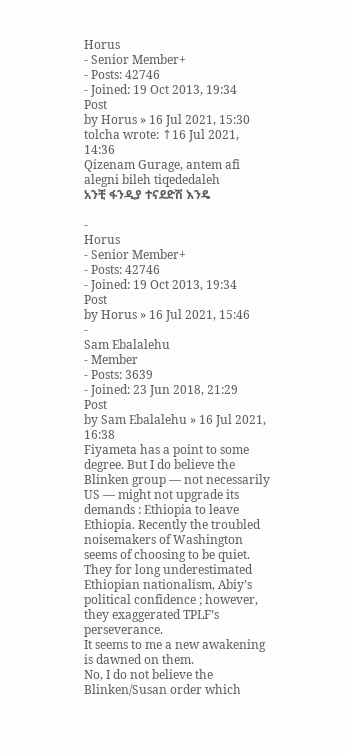Horus
- Senior Member+
- Posts: 42746
- Joined: 19 Oct 2013, 19:34
Post
by Horus » 16 Jul 2021, 15:30
tolcha wrote: ↑16 Jul 2021, 14:36
Qizenam Gurage, antem afi alegni bileh tiqededaleh
አንቺ ፋንዲያ ተናደድሽ እንዴ

-
Horus
- Senior Member+
- Posts: 42746
- Joined: 19 Oct 2013, 19:34
Post
by Horus » 16 Jul 2021, 15:46
-
Sam Ebalalehu
- Member
- Posts: 3639
- Joined: 23 Jun 2018, 21:29
Post
by Sam Ebalalehu » 16 Jul 2021, 16:38
Fiyameta has a point to some degree. But I do believe the Blinken group — not necessarily US — might not upgrade its demands : Ethiopia to leave Ethiopia. Recently the troubled noisemakers of Washington seems of choosing to be quiet.
They for long underestimated Ethiopian nationalism, Abiy’s political confidence ; however, they exaggerated TPLF’s perseverance.
It seems to me a new awakening is dawned on them.
No, I do not believe the Blinken/Susan order which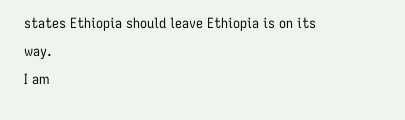states Ethiopia should leave Ethiopia is on its way.
I am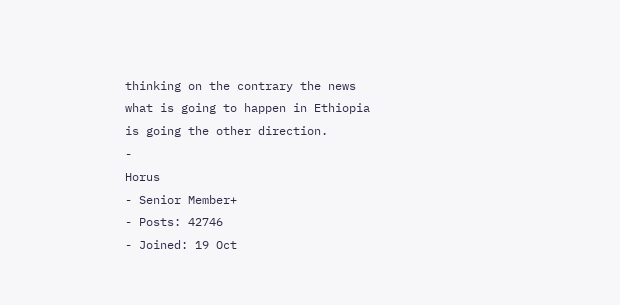thinking on the contrary the news what is going to happen in Ethiopia is going the other direction.
-
Horus
- Senior Member+
- Posts: 42746
- Joined: 19 Oct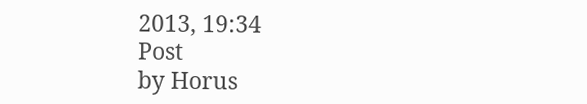2013, 19:34
Post
by Horus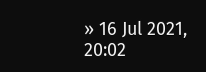» 16 Jul 2021, 20:02